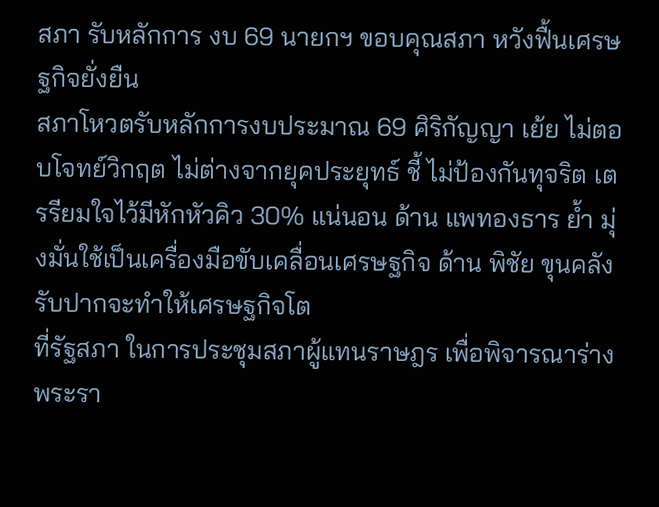สภา รับหลักการ งบ 69 นายกฯ ขอบคุณสภา หวังฟื้นเศรษฐกิจยั่งยืน
สภาโหวตรับหลักการงบประมาณ 69 ศิริกัญญา เย้ย ไม่ตอบโจทย์วิกฤต ไม่ต่างจากยุคประยุทธ์ ชี้ ไม่ป้องกันทุจริต เตรรียมใจไว้มีหักหัวคิว 30% แน่นอน ด้าน แพทองธาร ย้ำ มุ่งมั่นใช้เป็นเครื่องมือขับเคลื่อนเศรษฐกิจ ด้าน พิชัย ขุนคลัง รับปากจะทำให้เศรษฐกิจโต
ที่รัฐสภา ในการประชุมสภาผู้แทนราษฎร เพื่อพิจารณาร่างพระรา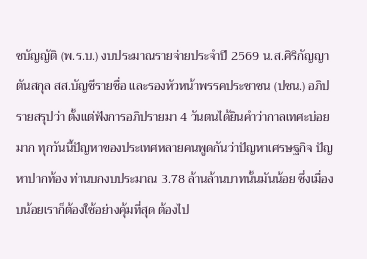ชบัญญัติ (พ.ร.บ.) งบประมาณรายจ่ายประจำปี 2569 น.ส.ศิริกัญญา ตันสกุล สส.บัญชีรายชื่อ และรองหัวหน้าพรรคประชาชน (ปชน.) อภิปรายสรุปว่า ตั้งแต่ฟังการอภิปรายมา 4 วันตนได้ยินคำว่ากาลเทศะบ่อยมาก ทุกวันนี้ปัญหาของประเทศหลายคนพูดกันว่าปัญหาเศรษฐกิจ ปัญหาปากท้อง ท่านบกงบประมาณ 3.78 ล้านล้านบาทนั้นมันน้อย ซึ่งเมื่องบน้อยเราก็ต้องใช้อย่างคุ้มที่สุด ต้องไป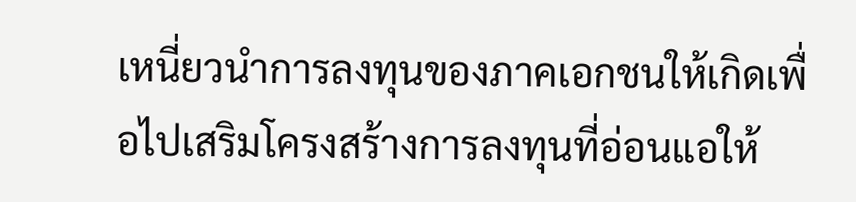เหนี่ยวนำการลงทุนของภาคเอกชนให้เกิดเพื่อไปเสริมโครงสร้างการลงทุนที่อ่อนแอให้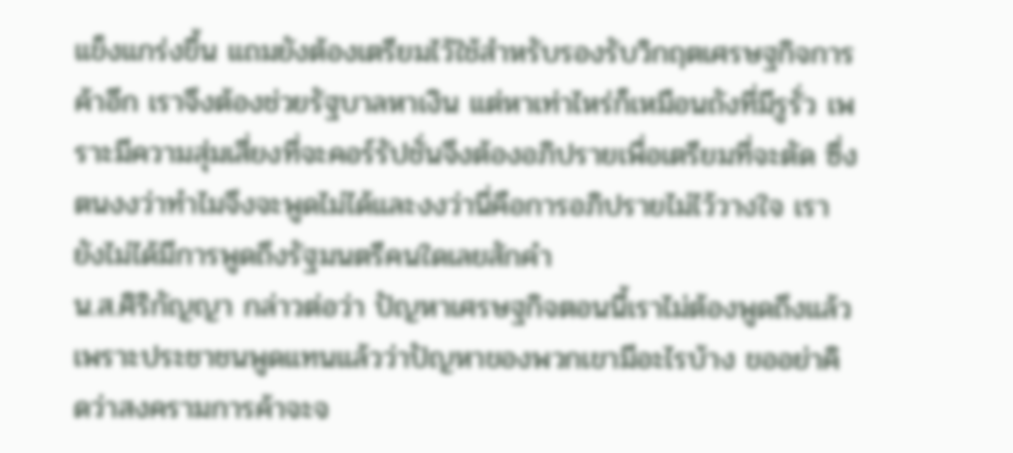แข็งแกร่งขึ้น แถมยังต้องเตรียมไว้ใช้สำหรับรองรับวิกฤตเศรษฐกิจการค้าอีก เราจึงต้องช่วยรัฐบาลหาเงิน แต่หาเท่าไหร่ก็เหมือนถังที่มีรูรั่ว เพราะมีความสุ่มเสี่ยงที่จะคอร์รัปชั่นจึงต้องอภิปรายเพื่อเตรียมที่จะตัด ซึ่งตนงงว่าทำไมจึงจะพูดไม่ได้และงงว่านี่คือการอภิปรายไม่ไว้วางใจ เรายังไม่ได้มีการพูดถึงรัฐมนตรีคนใดเลยสักคำ
น.ส.ศิริกัญญา กล่าวต่อว่า ปัญหาเศรษฐกิจตอนนี้เราไม่ต้องพูดถึงแล้ว เพราะประชาชนพูดแทนแล้วว่าปัญหาของพวกเขามีอะไรบ้าง ขออย่าคิดว่าสงครามการค้าจะจ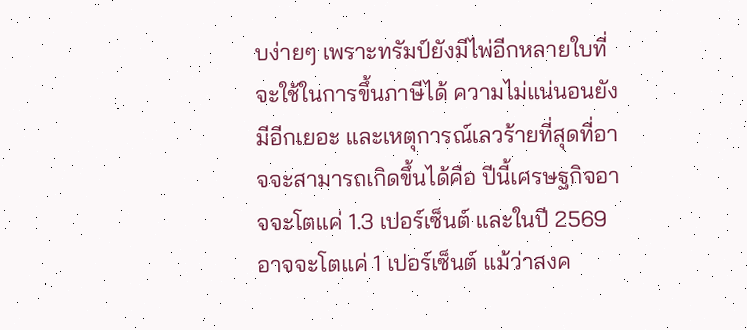บง่ายๆ เพราะทรัมป์ยังมีไพ่อีกหลายใบที่จะใช้ในการขึ้นภาษีได้ ความไม่แน่นอนยังมีอีกเยอะ และเหตุการณ์เลวร้ายที่สุดที่อาจจะสามารถเกิดขึ้นได้คือ ปีนี้เศรษฐกิจอาจจะโตแค่ 1.3 เปอร์เซ็นต์ และในปี 2569 อาจจะโตแค่ 1 เปอร์เซ็นต์ แม้ว่าสงค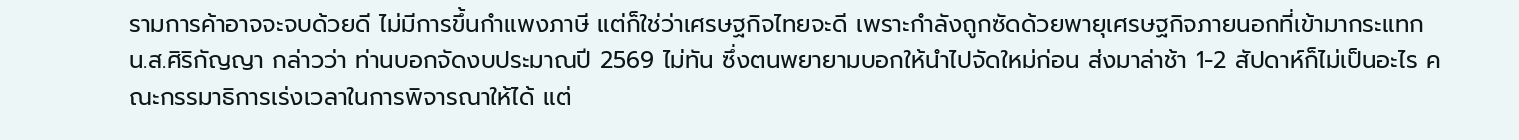รามการค้าอาจจะจบด้วยดี ไม่มีการขึ้นกำแพงภาษี แต่ก็ใช่ว่าเศรษฐกิจไทยจะดี เพราะกำลังถูกซัดด้วยพายุเศรษฐกิจภายนอกที่เข้ามากระแทก
น.ส.ศิริกัญญา กล่าวว่า ท่านบอกจัดงบประมาณปี 2569 ไม่ทัน ซึ่งตนพยายามบอกให้นำไปจัดใหม่ก่อน ส่งมาล่าช้า 1-2 สัปดาห์ก็ไม่เป็นอะไร คณะกรรมาธิการเร่งเวลาในการพิจารณาให้ได้ แต่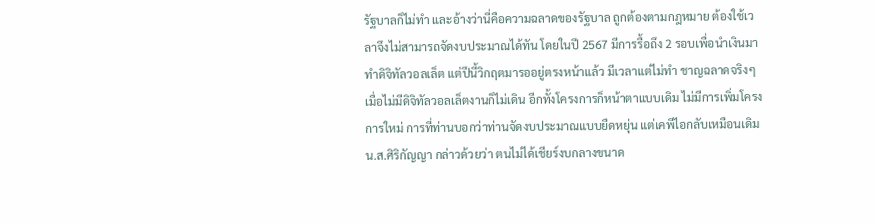รัฐบาลก็ไม่ทำ และอ้างว่านี่คือความฉลาดของรัฐบาล ถูกต้องตามกฎหมาย ต้องใช้เวลาจึงไม่สามารถจัดงบประมาณได้ทัน โดยในปี 2567 มีการรื้อถึง 2 รอบเพื่อนำเงินมาทำดิจิทัลวอลเล็ต แต่ปีนี้วิกฤตมารออยู่ตรงหน้าแล้ว มีเวลาแต่ไม่ทำ ชาญฉลาดจริงๆ เมื่อไม่มีดิจิทัลวอลเล็ตงานก็ไม่เดิน อีกทั้งโครงการก็หน้าตาแบบเดิม ไม่มีการเพิ่มโครงการใหม่ การที่ท่านบอกว่าท่านจัดงบประมาณแบบยืดหยุ่น แต่เคพีไอกลับเหมือนเดิม
น.ส.ศิริกัญญา กล่าวด้วยว่า ตนไม่ได้เชียร์งบกลางขนาด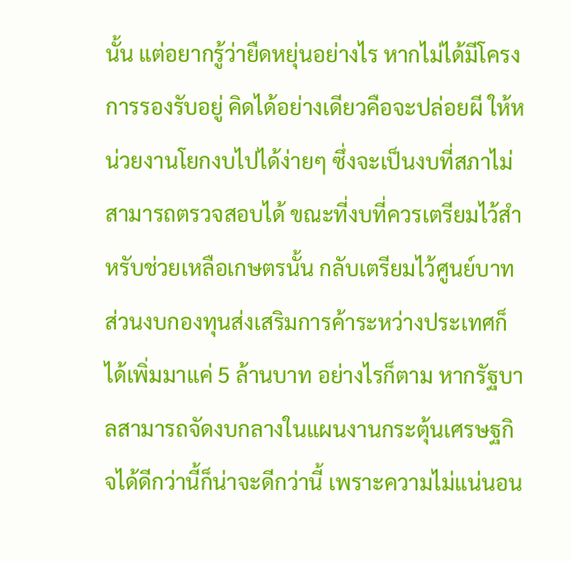นั้น แต่อยากรู้ว่ายืดหยุ่นอย่างไร หากไม่ได้มีโครงการรองรับอยู่ คิดได้อย่างเดียวคือจะปล่อยผี ให้หน่วยงานโยกงบไปได้ง่ายๆ ซึ่งจะเป็นงบที่สภาไม่สามารถตรวจสอบได้ ขณะที่งบที่ควรเตรียมไว้สำหรับช่วยเหลือเกษตรนั้น กลับเตรียมไว้ศูนย์บาท ส่วนงบกองทุนส่งเสริมการค้าระหว่างประเทศก็ได้เพิ่มมาแค่ 5 ล้านบาท อย่างไรก็ตาม หากรัฐบาลสามารถจัดงบกลางในแผนงานกระตุ้นเศรษฐกิจได้ดีกว่านี้ก็น่าจะดีกว่านี้ เพราะความไม่แน่นอน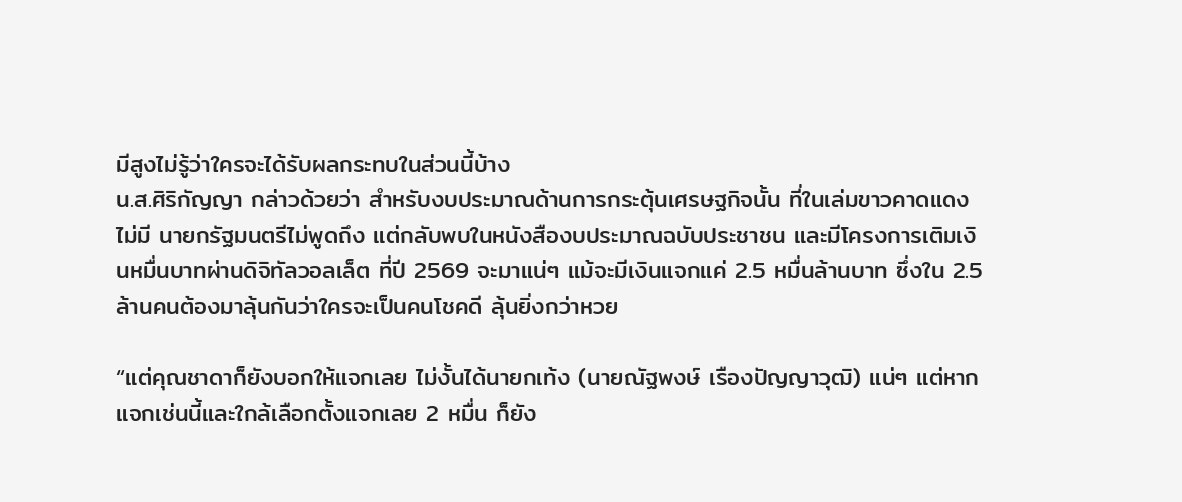มีสูงไม่รู้ว่าใครจะได้รับผลกระทบในส่วนนี้บ้าง
น.ส.ศิริกัญญา กล่าวด้วยว่า สำหรับงบประมาณด้านการกระตุ้นเศรษฐกิจนั้น ที่ในเล่มขาวคาดแดงไม่มี นายกรัฐมนตรีไม่พูดถึง แต่กลับพบในหนังสืองบประมาณฉบับประชาชน และมีโครงการเติมเงินหมื่นบาทผ่านดิจิทัลวอลเล็ต ที่ปี 2569 จะมาแน่ๆ แม้จะมีเงินแจกแค่ 2.5 หมื่นล้านบาท ซึ่งใน 2.5 ล้านคนต้องมาลุ้นกันว่าใครจะเป็นคนโชคดี ลุ้นยิ่งกว่าหวย

“แต่คุณชาดาก็ยังบอกให้แจกเลย ไม่งั้นได้นายกเท้ง (นายณัฐพงษ์ เรืองปัญญาวุฒิ) แน่ๆ แต่หากแจกเช่นนี้และใกล้เลือกตั้งแจกเลย 2 หมื่น ก็ยัง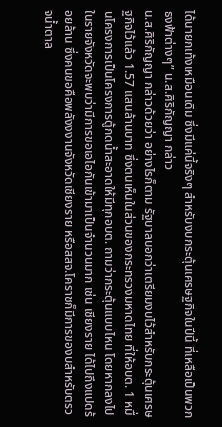ได้นายกเท้งเหมือนเดิม ซึ่งมีแค่นี้จริงๆ สำหรับงบกระตุ้นเศรษฐกิจในปีนี้ ที่เหลือเป็นพวกธงฟ้าต่างๆ” น.ส.ศิริกัญญา กล่าว
น.ส.ศิริกัญญา กล่าวด้วยว่า อย่างไรก็ตาม รัฐบาลบอกว่าเตรียมงบไว้สำหรับกระตุ้นเศรษฐกิจไว้แล้ว 1.57 แสนล้านบาท ซึ่งตนเห็นในส่วนของกระทรวงมหาดไทย ที่ให้อบต. 1 หมื่นโครงการเป็นโครงการตู้กดน้ำสะอาดให้มีทุกอบต. ถามว่ากระตุ้นแบบไหน โดยหากลงไปในรายจังหวัดจะพบว่ามีการขอเอไอกันเข้ามาเป็นจำนวนมาก เช่น เชียงราย ได้ไปถึงแปดร้อยล้าน ซึ่งคนขอคือพลังงงานจังหวัดเชียงราย หรือสสจ.โคราชก็มีการของบสำหรับตรวจน้ำตาล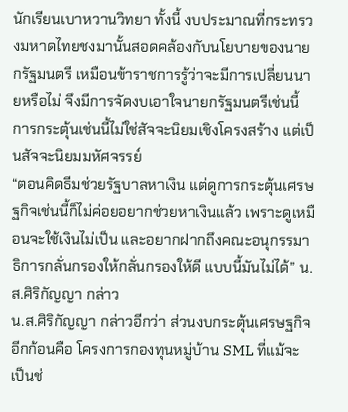นักเรียนเบาหวานวิทยา ทั้งนี้ งบประมาณที่กระทรวงมหาดไทยชงมานั้นสอดคล้องกับนโยบายของนายกรัฐมนตรี เหมือนข้าราชการรู้ว่าจะมีการเปลี่ยนนายหรือไม่ จึงมีการจัดงบเอาใจนายกรัฐมนตรีเช่นนี้ การกระตุ้นเช่นนี้ไม่ใช่สัจจะนิยมเชิงโครงสร้าง แต่เป็นสัจจะนิยมมหัศจรรย์
“ตอนคิดธีมช่วยรัฐบาลหาเงิน แต่ดูการกระตุ้นเศรษฐกิจเช่นนี้ก็ไม่ค่อยอยากช่วยหาเงินแล้ว เพราะดูเหมือนจะใช้เงินไม่เป็น และอยากฝากถึงคณะอนุกรรมาธิการกลั่นกรองให้กลั่นกรองให้ดี แบบนี้มันไม่ได้” น.ส.ศิริกัญญา กล่าว
น.ส.ศิริกัญญา กล่าวอีกว่า ส่วนงบกระตุ้นเศรษฐกิจอีกก้อนคือ โครงการกองทุนหมู่บ้าน SML ที่แม้จะเป็นช่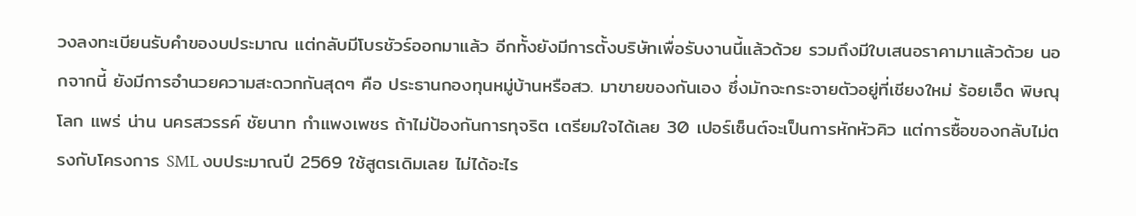วงลงทะเบียนรับคำของบประมาณ แต่กลับมีโบรชัวร์ออกมาแล้ว อีกทั้งยังมีการตั้งบริษัทเพื่อรับงานนี้แล้วด้วย รวมถึงมีใบเสนอราคามาแล้วด้วย นอกจากนี้ ยังมีการอำนวยความสะดวกกันสุดๆ คือ ประธานกองทุนหมู่บ้านหรือสว. มาขายของกันเอง ซึ่งมักจะกระจายตัวอยู่ที่เชียงใหม่ ร้อยเอ็ด พิษณุโลก แพร่ น่าน นครสวรรค์ ชัยนาท กำแพงเพชร ถ้าไม่ป้องกันการทุจริต เตรียมใจได้เลย 30 เปอร์เซ็นต์จะเป็นการหักหัวคิว แต่การซื้อของกลับไม่ตรงกับโครงการ SML งบประมาณปี 2569 ใช้สูตรเดิมเลย ไม่ได้อะไร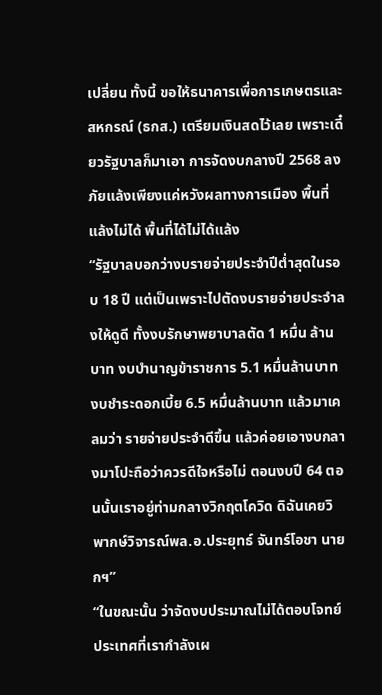เปลี่ยน ทั้งนี้ ขอให้ธนาคารเพื่อการเกษตรและสหกรณ์ (ธกส.) เตรียมเงินสดไว้เลย เพราะเดี๋ยวรัฐบาลก็มาเอา การจัดงบกลางปี 2568 ลงภัยแล้งเพียงแค่หวังผลทางการเมือง พื้นที่แล้งไม่ได้ พื้นที่ได้ไม่ได้แล้ง
“รัฐบาลบอกว่างบรายจ่ายประจำปีต่ำสุดในรอบ 18 ปี แต่เป็นเพราะไปตัดงบรายจ่ายประจำลงให้ดูดี ทั้งงบรักษาพยาบาลตัด 1 หมื่น ล้านบาท งบบำนาญข้าราชการ 5.1 หมื่นล้านบาท งบชำระดอกเบี้ย 6.5 หมื่นล้านบาท แล้วมาเคลมว่า รายจ่ายประจำดีขึ้น แล้วค่อยเอางบกลางมาโปะถือว่าควรดีใจหรือไม่ ตอนงบปี 64 ตอนนั้นเราอยู่ท่ามกลางวิกฤตโควิด ดิฉันเคยวิพากษ์วิจารณ์พล.อ.ประยุทธ์ จันทร์โอชา นายกฯ”
“ในขณะนั้น ว่าจัดงบประมาณไม่ได้ตอบโจทย์ประเทศที่เรากำลังเผ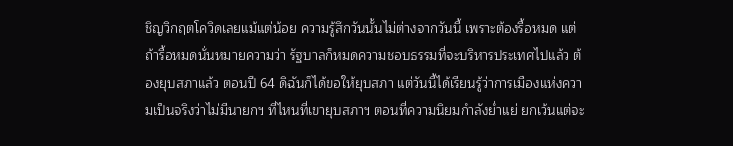ชิญวิกฤตโควิดเลยแม้แต่น้อย ความรู้สึกวันนั้นไม่ต่างจากวันนี้ เพราะต้องรื้อหมด แต่ถ้ารื้อหมดนั่นหมายความว่า รัฐบาลก็หมดความชอบธรรมที่จะบริหารประเทศไปแล้ว ต้องยุบสภาแล้ว ตอนปี 64 ดิฉันก็ได้ขอให้ยุบสภา แต่วันนี้ได้เรียนรู้ว่าการเมืองแห่งความเป็นจริงว่าไม่มีนายกฯ ที่ไหนที่เขายุบสภาฯ ตอนที่ความนิยมกำลังย่ำแย่ ยกเว้นแต่จะ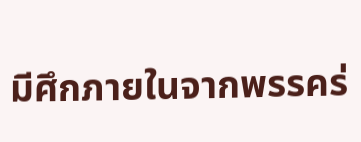มีศึกภายในจากพรรคร่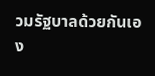วมรัฐบาลด้วยกันเอง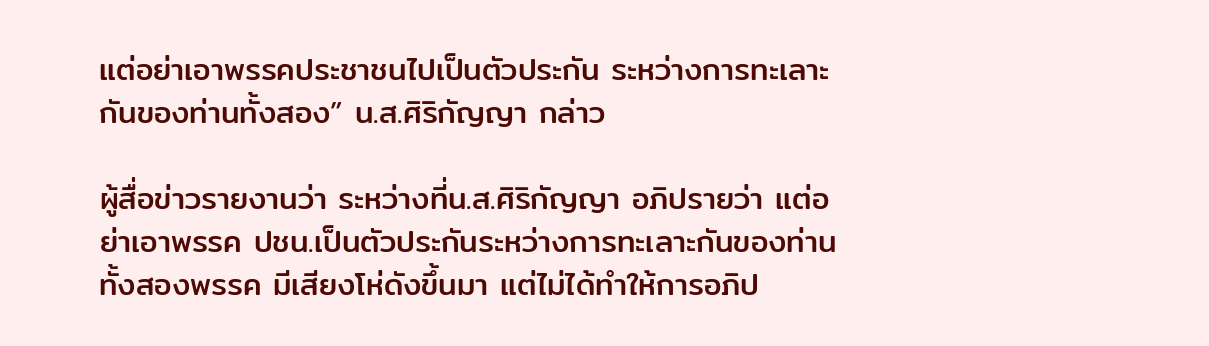แต่อย่าเอาพรรคประชาชนไปเป็นตัวประกัน ระหว่างการทะเลาะกันของท่านทั้งสอง” น.ส.ศิริกัญญา กล่าว

ผู้สื่อข่าวรายงานว่า ระหว่างที่น.ส.ศิริกัญญา อภิปรายว่า แต่อย่าเอาพรรค ปชน.เป็นตัวประกันระหว่างการทะเลาะกันของท่านทั้งสองพรรค มีเสียงโห่ดังขึ้นมา แต่ไม่ได้ทำให้การอภิป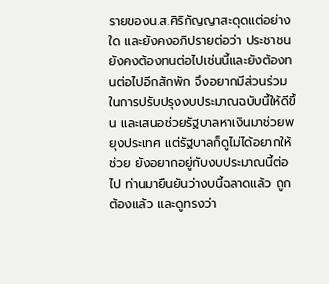รายของน.ส.ศิริกัญญาสะดุดแต่อย่างใด และยังคงอภิปรายต่อว่า ประชาชนยังคงต้องทนต่อไปเช่นนี้และยังต้องทนต่อไปอีกสักพัก จึงอยากมีส่วนร่วมในการปรับปรุงงบประมาณฉบับนี้ให้ดีขึ้น และเสนอช่วยรัฐบาลหาเงินมาช่วยพยุงประเทศ แต่รัฐบาลก็ดูไม่ได้อยากให้ช่วย ยังอยากอยู่กับงบประมาณนี้ต่อไป ท่านมายืนยันว่างบนี้ฉลาดแล้ว ถูกต้องแล้ว และดูทรงว่า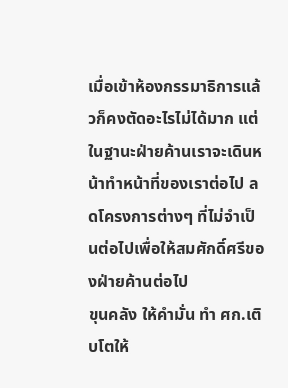เมื่อเข้าห้องกรรมาธิการแล้วก็คงตัดอะไรไม่ได้มาก แต่ในฐานะฝ่ายค้านเราจะเดินหน้าทำหน้าที่ของเราต่อไป ลดโครงการต่างๆ ที่ไม่จำเป็นต่อไปเพื่อให้สมศักดิ์ศรีของฝ่ายค้านต่อไป
ขุนคลัง ให้คำมั่น ทำ ศก.เติบโตให้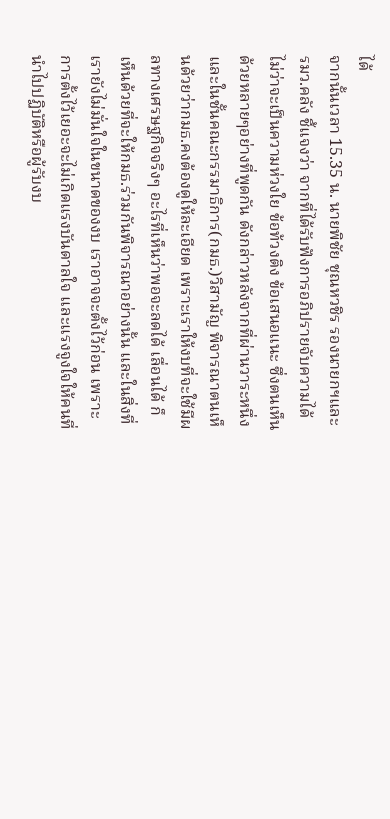ได้
จากนั้นเวลา 15.35 น. นายพิชัย ชุณหวชิร รองนายกฯและรมว.คลัง ชี้แจงว่า จากที่ได้รับฟังการอภิปรายจับความได้ไม่ว่าจะเป็นความห่วงใย ข้อท้วงติง ข้อเสนอแนะ ซึ่งตนเห็นด้วยหลายๆอย่างที่พูดกัน ดังกล่าวหลังจากที่ผ่านวาระหนึ่ง และในชั้นคณะกรรมาธิการ(กมธ.)วิสามัญ พิจารณาตนเห็นด้วยว่ากมธ.คงต้องดูให้ละเอียด เพราะเราให้งบที่จะใช้มีผลทางเศรษฐกิจจริงๆ อะไรที่เห็นว่าพอจะลดได้ เลื่อนได้ ก็เห็นด้วยที่จะให้กมธ.ร่วมกันพิจารณาอย่างนั้น และในสิ่งที่เรายังไม่มั่นใจในขนาดของงบ เราอาจจะตั้งไว้ก่อน เพราะการตั้งไว้เยอะจะไม่เกิดแรงบันดาลใจ และแรงจูงใจให้คนที่นำไปปฏิบัติหรือผู้รับงบ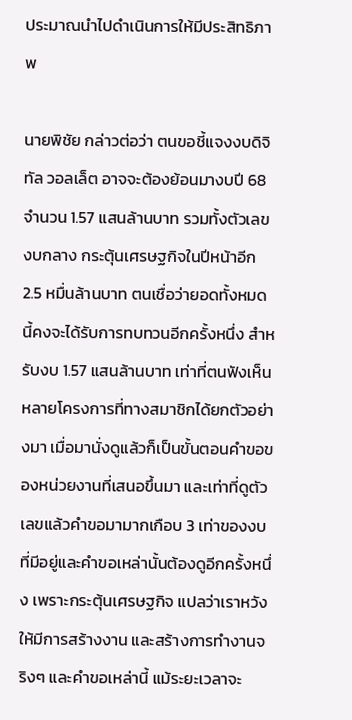ประมาณนำไปดำเนินการให้มีประสิทธิภาพ

นายพิชัย กล่าวต่อว่า ตนขอชี้แจงงบดิจิทัล วอลเล็ต อาจจะต้องย้อนมางบปี 68 จำนวน 1.57 แสนล้านบาท รวมทั้งตัวเลขงบกลาง กระตุ้นเศรษฐกิจในปีหน้าอีก 2.5 หมื่นล้านบาท ตนเชื่อว่ายอดทั้งหมดนี้คงจะได้รับการทบทวนอีกครั้งหนึ่ง สำหรับงบ 1.57 แสนล้านบาท เท่าที่ตนฟังเห็นหลายโครงการที่ทางสมาชิกได้ยกตัวอย่างมา เมื่อมานั่งดูแล้วก็เป็นขั้นตอนคำขอของหน่วยงานที่เสนอขึ้นมา และเท่าที่ดูตัวเลขแล้วคำขอมามากเกือบ 3 เท่าของงบที่มีอยู่และคำขอเหล่านั้นต้องดูอีกครั้งหนึ่ง เพราะกระตุ้นเศรษฐกิจ แปลว่าเราหวังให้มีการสร้างงาน และสร้างการทำงานจริงๆ และคำขอเหล่านี้ แม้ระยะเวลาจะ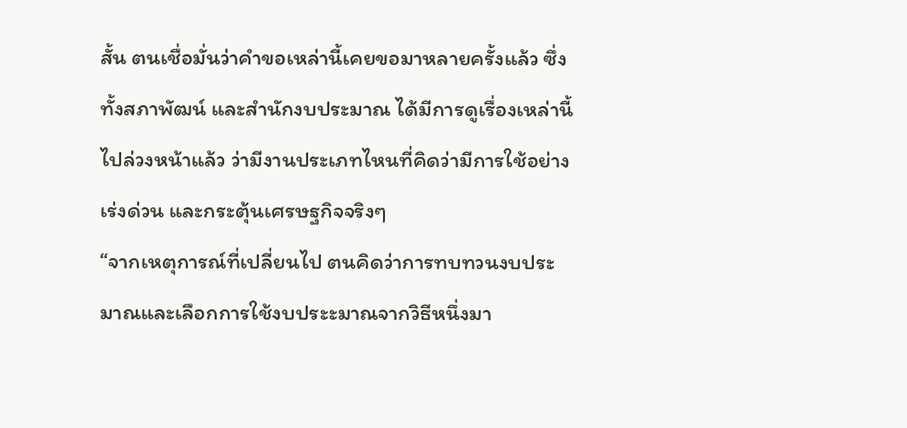สั้น ตนเชื่อมั่นว่าคำขอเหล่านี้เคยขอมาหลายครั้งแล้ว ซึ่งทั้งสภาพัฒน์ และสำนักงบประมาณ ได้มีการดูเรื่องเหล่านี้ไปล่วงหน้าแล้ว ว่ามีงานประเภทไหนที่คิดว่ามีการใช้อย่างเร่งด่วน และกระตุ้นเศรษฐกิจจริงๆ
“จากเหตุการณ์ที่เปลี่ยนไป ตนคิดว่าการทบทวนงบประมาณและเลือกการใช้งบประะมาณจากวิธีหนึ่งมา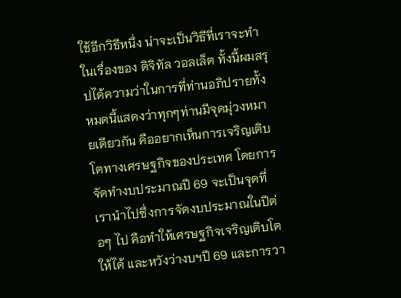ใช้อีกวิธีหนึ่ง น่าจะเป็นวิธีที่เราจะทำในเรื่องของ ดิจิทัล วอลเล็ต ทั้งนี้ผมสรุปได้ความว่าในการที่ท่านอภิปรายทั้งหมดนี้แสดงว่าทุกๆท่านมีจุดมุ่วงหมายเดียวกัน คืออยากเห็นการเจริญเติบโตทางเศรษฐกิจของประเทศ โดยการจัดทำงบประมาณปี 69 จะเป็นจุดที่เรานำไปซึ่งการจัดงบประมาณในปีต่อๆ ไป คือทำให้เศรษฐกิจเจริญเติบโตให้ได้ และหวังว่างบฯปี 69 และการวา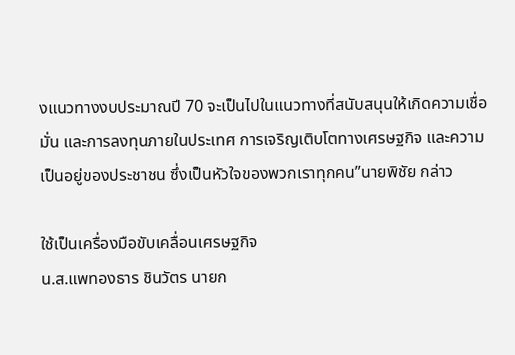งแนวทางงบประมาณปี 70 จะเป็นไปในแนวทางที่สนับสนุนให้เกิดความเชื่อมั่น และการลงทุนภายในประเทศ การเจริญเติบโตทางเศรษฐกิจ และความเป็นอยู่ของประชาชน ซึ่งเป็นหัวใจของพวกเราทุกคน”นายพิชัย กล่าว

ใช้เป็นเครื่องมือขับเคลื่อนเศรษฐกิจ
น.ส.แพทองธาร ชินวัตร นายก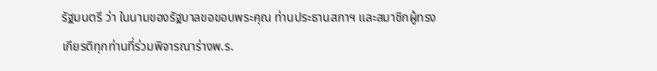รัฐมนตรี ว่า ในนามของรัฐบาลขอขอบพระคุณ ท่านประธานสภาฯ และสมาชิกผู้ทรงเกียรติทุกท่านที่ร่วมพิจารณาร่างพ.ร.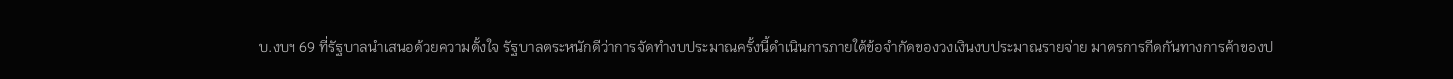บ.งบฯ 69 ที่รัฐบาลนำเสนอด้วยความตั้งใจ รัฐบาลตระหนักดีว่าการจัดทำงบประมาณครั้งนี้ดำเนินการภายใต้ข้อจำกัดของวงเงินงบประมาณรายจ่าย มาตรการกีดกันทางการค้าของป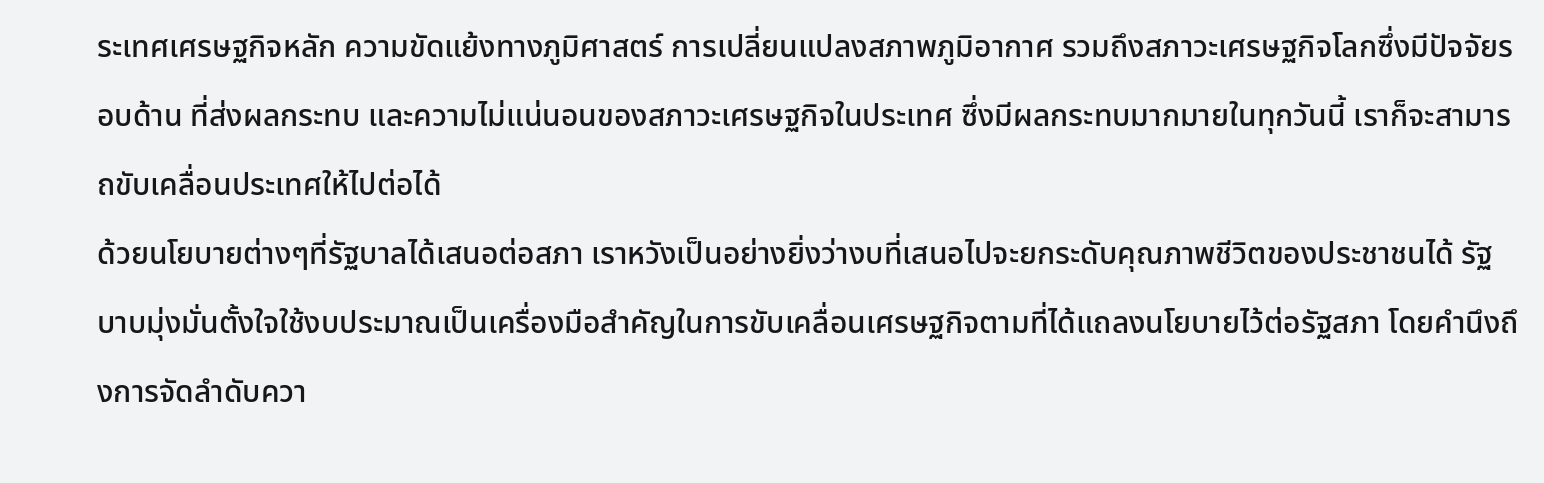ระเทศเศรษฐกิจหลัก ความขัดแย้งทางภูมิศาสตร์ การเปลี่ยนแปลงสภาพภูมิอากาศ รวมถึงสภาวะเศรษฐกิจโลกซึ่งมีปัจจัยรอบด้าน ที่ส่งผลกระทบ และความไม่แน่นอนของสภาวะเศรษฐกิจในประเทศ ซึ่งมีผลกระทบมากมายในทุกวันนี้ เราก็จะสามารถขับเคลื่อนประเทศให้ไปต่อได้
ด้วยนโยบายต่างๆที่รัฐบาลได้เสนอต่อสภา เราหวังเป็นอย่างยิ่งว่างบที่เสนอไปจะยกระดับคุณภาพชีวิตของประชาชนได้ รัฐบาบมุ่งมั่นตั้งใจใช้งบประมาณเป็นเครื่องมือสำคัญในการขับเคลื่อนเศรษฐกิจตามที่ได้แถลงนโยบายไว้ต่อรัฐสภา โดยคำนึงถึงการจัดลำดับควา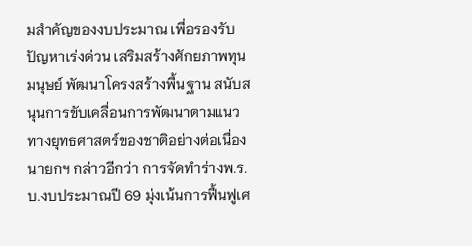มสำคัญของงบประมาณ เพื่อรองรับปัญหาเร่งด่วน เสริมสร้างศักยภาพทุนมนุษย์ พัฒนาโครงสร้างพื้นฐาน สนับสนุนการขับเคลื่อนการพัฒนาตามแนวทางยุทธศาสตร์ของชาติอย่างต่อเนื่อง
นายกฯ กล่าวอีกว่า การจัดทำร่างพ.ร.บ.งบประมาณปี 69 มุ่งเน้นการฟื้นฟูเศ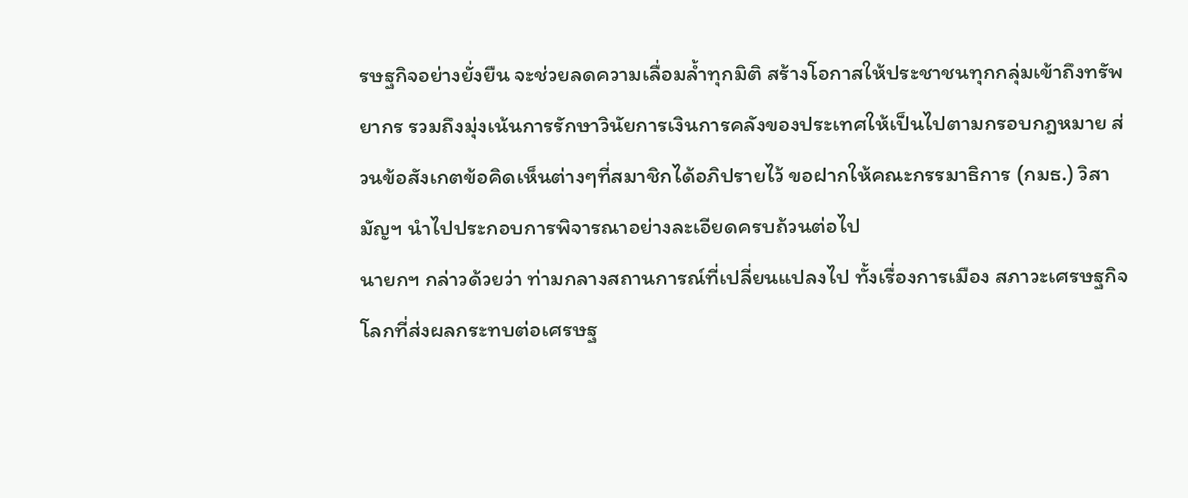รษฐกิจอย่างยั่งยืน จะช่วยลดความเลื่อมล้ำทุกมิติ สร้างโอกาสให้ประชาชนทุกกลุ่มเข้าถึงทรัพยากร รวมถึงมุ่งเน้นการรักษาวินัยการเงินการคลังของประเทศให้เป็นไปตามกรอบกฎหมาย ส่วนข้อสังเกตข้อคิดเห็นต่างๆที่สมาชิกได้อภิปรายไว้ ขอฝากให้คณะกรรมาธิการ (กมธ.) วิสามัญฯ นำไปประกอบการพิจารณาอย่างละเอียดครบถ้วนต่อไป
นายกฯ กล่าวด้วยว่า ท่ามกลางสถานการณ์ที่เปลี่ยนแปลงไป ทั้งเรื่องการเมือง สภาวะเศรษฐกิจโลกที่ส่งผลกระทบต่อเศรษฐ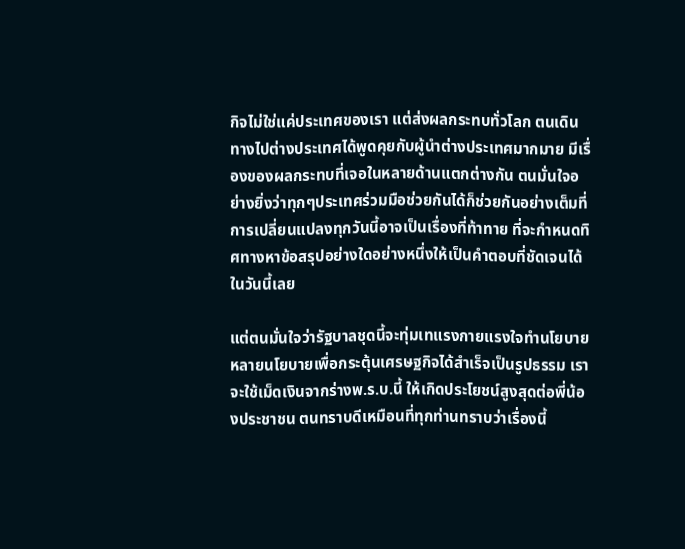กิจไม่ใช่แค่ประเทศของเรา แต่ส่งผลกระทบทั่วโลก ตนเดินทางไปต่างประเทศได้พูดคุยกับผู้นำต่างประเทศมากมาย มีเรื่องของผลกระทบที่เจอในหลายด้านแตกต่างกัน ตนมั่นใจอย่างยิ่งว่าทุกๆประเทศร่วมมือช่วยกันได้ก็ช่วยกันอย่างเต็มที่ การเปลี่ยนแปลงทุกวันนี้อาจเป็นเรื่องที่ท้าทาย ที่จะกำหนดทิศทางหาข้อสรุปอย่างใดอย่างหนึ่งให้เป็นคำตอบที่ชัดเจนได้ในวันนี้เลย

แต่ตนมั่นใจว่ารัฐบาลชุดนี้จะทุ่มเทแรงกายแรงใจทำนโยบายหลายนโยบายเพื่อกระตุ้นเศรษฐกิจได้สำเร็จเป็นรูปธรรม เราจะใช้เม็ดเงินจากร่างพ.ร.บ.นี้ ให้เกิดประโยชน์สูงสุดต่อพี่น้องประชาชน ตนทราบดีเหมือนที่ทุกท่านทราบว่าเรื่องนี้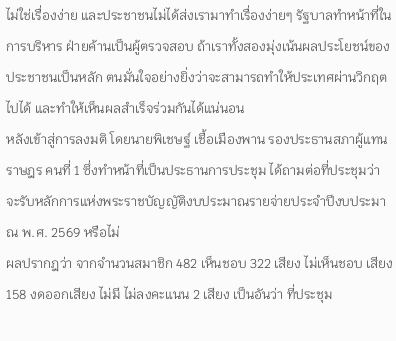ไม่ใช่เรื่องง่าย และประชาชนไม่ได้ส่งเรามาทำเรื่องง่ายๆ รัฐบาลทำหน้าที่ในการบริหาร ฝ่ายค้านเป็นผู้ตรวจสอบ ถ้าเราทั้งสองมุ่งเน้นผลประโยชน์ของประชาชนเป็นหลัก ตนมั่นใจอย่างยิ่งว่าจะสามารถทำให้ประเทศผ่านวิกฤตไปได้ และทำให้เห็นผลสำเร็จร่วมกันได้แน่นอน
หลังเข้าสู่การลงมติ โดยนายพิเชษฐ์ เชื้อเมืองพาน รองประธานสภาผู้แทนราษฎร คนที่ 1 ซึ่งทำหน้าที่เป็นประธานการประชุม ได้ถามต่อที่ประชุมว่า จะรับหลักการแห่งพระราชบัญญัติงบประมาณรายจ่ายประจำปีงบประมาณ พ.ศ. 2569 หรือไม่
ผลปรากฎว่า จากจำนวนสมาชิก 482 เห็นชอบ 322 เสียง ไม่เห็นชอบ เสียง 158 งดออกเสียง ไม่มี ไม่ลงคะแนน 2 เสียง เป็นอันว่า ที่ประชุม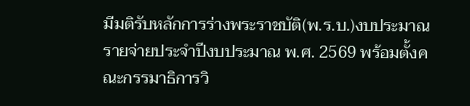มีมติรับหลักการร่างพระราชบัติ(พ.ร.บ.)งบประมาณรายจ่ายประจำปีงบประมาณ พ.ศ. 2569 พร้อมตั้งคณะกรรมาธิการวิ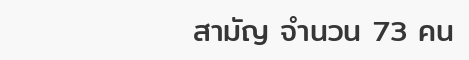สามัญ จำนวน 73 คน